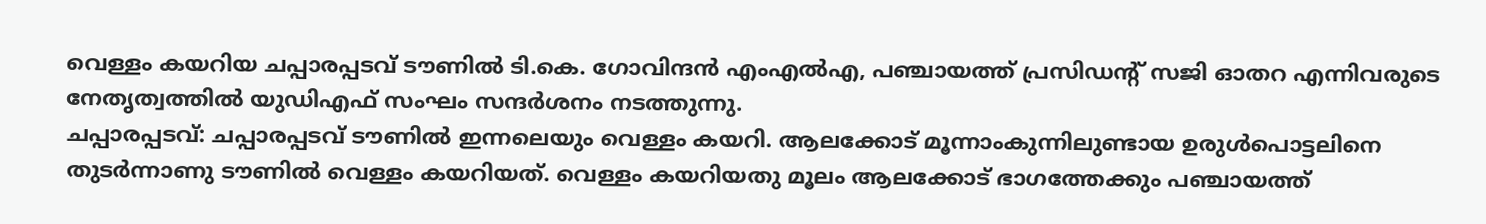വെള്ളം കയറിയ ചപ്പാരപ്പടവ് ടൗണിൽ ടി.കെ. ഗോവിന്ദൻ എംഎൽഎ, പഞ്ചായത്ത് പ്രസിഡന്റ് സജി ഓതറ എന്നിവരുടെ നേതൃത്വത്തിൽ യുഡിഎഫ് സംഘം സന്ദർശനം നടത്തുന്നു.
ചപ്പാരപ്പടവ്: ചപ്പാരപ്പടവ് ടൗണിൽ ഇന്നലെയും വെള്ളം കയറി. ആലക്കോട് മൂന്നാംകുന്നിലുണ്ടായ ഉരുൾപൊട്ടലിനെ തുടർന്നാണു ടൗണിൽ വെള്ളം കയറിയത്. വെള്ളം കയറിയതു മൂലം ആലക്കോട് ഭാഗത്തേക്കും പഞ്ചായത്ത്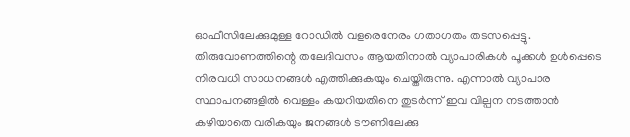ഓഫീസിലേക്കുമുള്ള റോഡിൽ വളരെനേരം ഗതാഗതം തടസപ്പെട്ടു.
തിരുവോണത്തിന്റെ തലേദിവസം ആയതിനാൽ വ്യാപാരികൾ പൂക്കൾ ഉൾപ്പെടെ നിരവധി സാധനങ്ങൾ എത്തിക്കുകയും ചെയ്തിരുന്നു. എന്നാൽ വ്യാപാര സ്ഥാപനങ്ങളിൽ വെള്ളം കയറിയതിനെ തുടർന്ന് ഇവ വില്പന നടത്താൻ കഴിയാതെ വരികയും ജനങ്ങൾ ടൗണിലേക്കു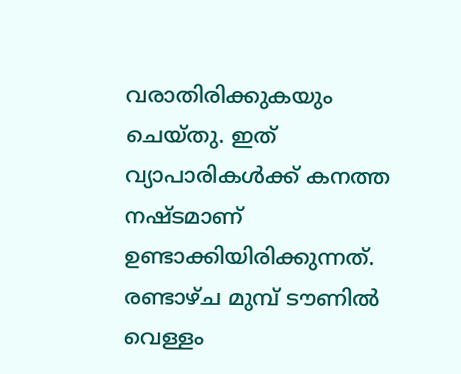വരാതിരിക്കുകയും ചെയ്തു. ഇത് വ്യാപാരികൾക്ക് കനത്ത നഷ്ടമാണ് ഉണ്ടാക്കിയിരിക്കുന്നത്.
രണ്ടാഴ്ച മുമ്പ് ടൗണിൽ വെള്ളം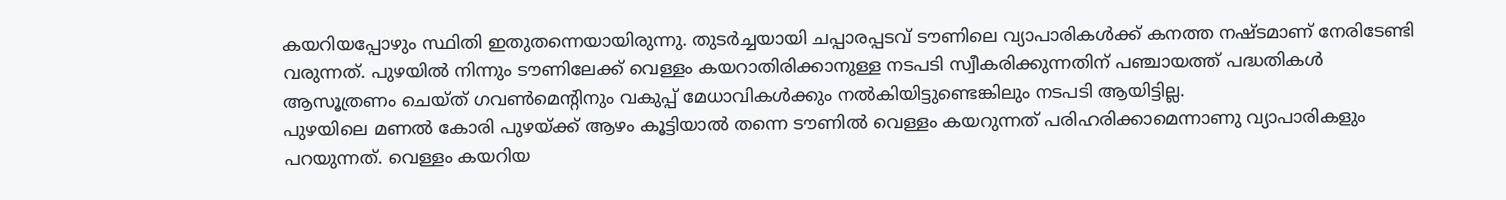കയറിയപ്പോഴും സ്ഥിതി ഇതുതന്നെയായിരുന്നു. തുടർച്ചയായി ചപ്പാരപ്പടവ് ടൗണിലെ വ്യാപാരികൾക്ക് കനത്ത നഷ്ടമാണ് നേരിടേണ്ടി വരുന്നത്. പുഴയിൽ നിന്നും ടൗണിലേക്ക് വെള്ളം കയറാതിരിക്കാനുള്ള നടപടി സ്വീകരിക്കുന്നതിന് പഞ്ചായത്ത് പദ്ധതികൾ ആസൂത്രണം ചെയ്ത് ഗവൺമെന്റിനും വകുപ്പ് മേധാവികൾക്കും നൽകിയിട്ടുണ്ടെങ്കിലും നടപടി ആയിട്ടില്ല.
പുഴയിലെ മണൽ കോരി പുഴയ്ക്ക് ആഴം കൂട്ടിയാൽ തന്നെ ടൗണിൽ വെള്ളം കയറുന്നത് പരിഹരിക്കാമെന്നാണു വ്യാപാരികളും പറയുന്നത്. വെള്ളം കയറിയ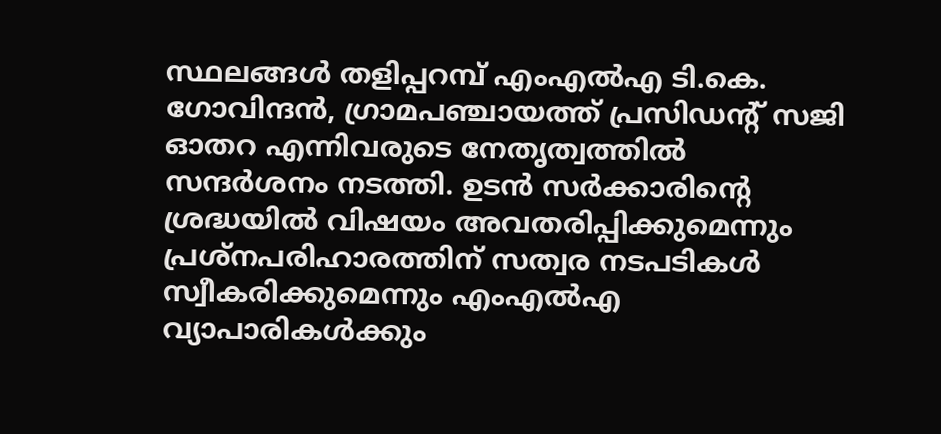സ്ഥലങ്ങൾ തളിപ്പറമ്പ് എംഎൽഎ ടി.കെ. ഗോവിന്ദൻ, ഗ്രാമപഞ്ചായത്ത് പ്രസിഡന്റ് സജി ഓതറ എന്നിവരുടെ നേതൃത്വത്തിൽ സന്ദർശനം നടത്തി. ഉടൻ സർക്കാരിന്റെ ശ്രദ്ധയിൽ വിഷയം അവതരിപ്പിക്കുമെന്നും പ്രശ്നപരിഹാരത്തിന് സത്വര നടപടികൾ സ്വീകരിക്കുമെന്നും എംഎൽഎ വ്യാപാരികൾക്കും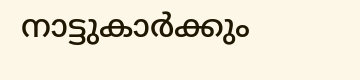നാട്ടുകാർക്കും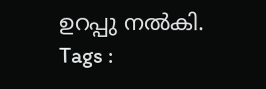ഉറപ്പു നൽകി.
Tags :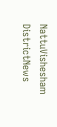NattuVishesham DistrictNews